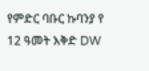የምድር ባቡር ኩባንያ የ 12 ዓመት እቅድ DW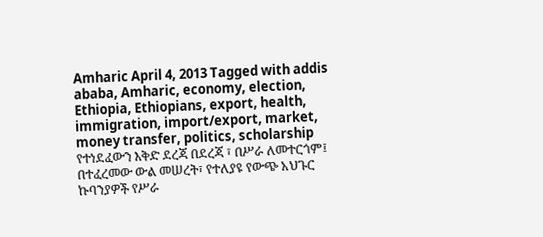Amharic April 4, 2013 Tagged with addis ababa, Amharic, economy, election, Ethiopia, Ethiopians, export, health, immigration, import/export, market, money transfer, politics, scholarship የተነደፈውን እቅድ ደረጃ በደረጃ ፣ በሥራ ለመተርጎም፤ በተፈረመው ውል መሠረት፣ የተለያዩ የውጭ አህጉር ኩባንያዎች የሥራ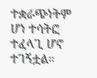ተቋራጭነትም ሆነ ተሳትፎ ተፈላጊ ሆኖ ተገኝቷል።